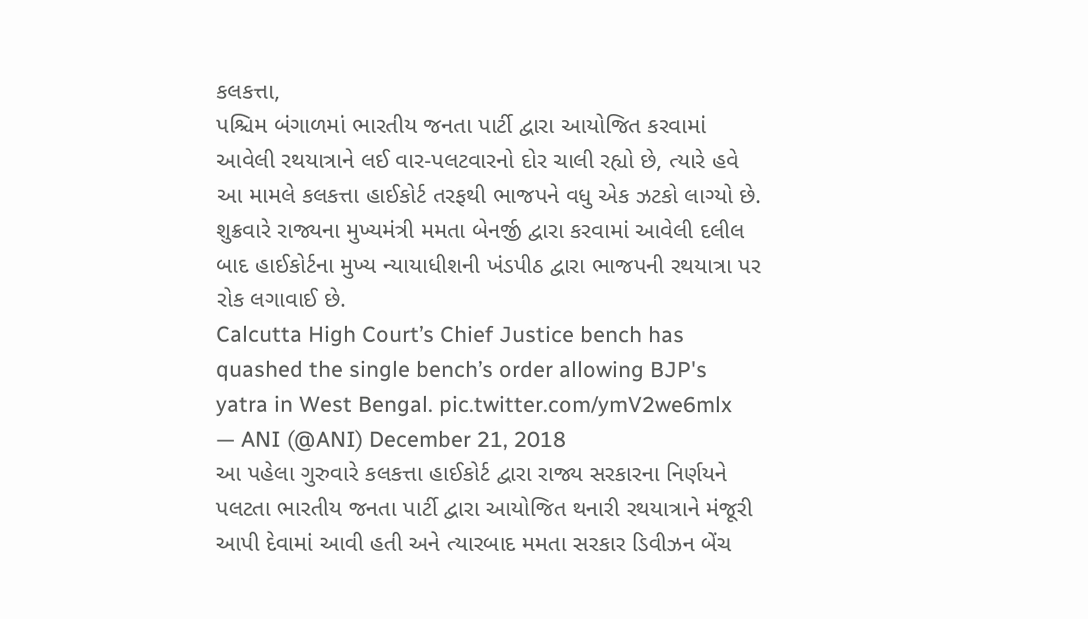કલકત્તા,
પશ્ચિમ બંગાળમાં ભારતીય જનતા પાર્ટી દ્વારા આયોજિત કરવામાં આવેલી રથયાત્રાને લઈ વાર-પલટવારનો દોર ચાલી રહ્યો છે, ત્યારે હવે આ મામલે કલકત્તા હાઈકોર્ટ તરફથી ભાજપને વધુ એક ઝટકો લાગ્યો છે.
શુક્રવારે રાજ્યના મુખ્યમંત્રી મમતા બેનર્જી દ્વારા કરવામાં આવેલી દલીલ બાદ હાઈકોર્ટના મુખ્ય ન્યાયાધીશની ખંડપીઠ દ્વારા ભાજપની રથયાત્રા પર રોક લગાવાઈ છે.
Calcutta High Court’s Chief Justice bench has quashed the single bench’s order allowing BJP's yatra in West Bengal. pic.twitter.com/ymV2we6mlx
— ANI (@ANI) December 21, 2018
આ પહેલા ગુરુવારે કલકત્તા હાઈકોર્ટ દ્વારા રાજ્ય સરકારના નિર્ણયને પલટતા ભારતીય જનતા પાર્ટી દ્વારા આયોજિત થનારી રથયાત્રાને મંજૂરી આપી દેવામાં આવી હતી અને ત્યારબાદ મમતા સરકાર ડિવીઝન બેંચ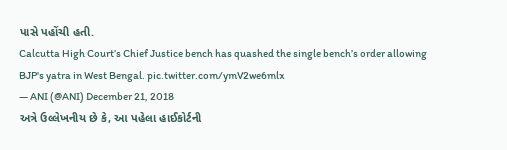પાસે પહોંચી હતી.
Calcutta High Court’s Chief Justice bench has quashed the single bench’s order allowing BJP's yatra in West Bengal. pic.twitter.com/ymV2we6mlx
— ANI (@ANI) December 21, 2018
અત્રે ઉલ્લેખનીય છે કે, આ પહેલા હાઈકોર્ટની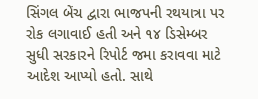સિંગલ બેંચ દ્વારા ભાજપની રથયાત્રા પર રોક લગાવાઈ હતી અને ૧૪ ડિસેમ્બર સુધી સરકારને રિપોર્ટ જમા કરાવવા માટે આદેશ આપ્યો હતો. સાથે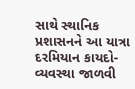સાથે સ્થાનિક પ્રશાસનને આ યાત્રા દરમિયાન કાયદો-વ્યવસ્થા જાળવી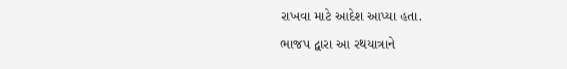રાખવા માટે આદેશ આપ્યા હતા.
ભાજપ દ્વારા આ રથયાત્રાને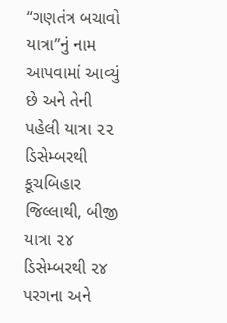“ગણતંત્ર બચાવો યાત્રા”નું નામ આપવામાં આવ્યું છે અને તેની પહેલી યાત્રા ૨૨ ડિસેમ્બરથી કૂચબિહાર જિલ્લાથી, બીજી યાત્રા ૨૪ ડિસેમ્બરથી ૨૪ પરગના અને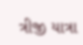ત્રીજી યાત્રા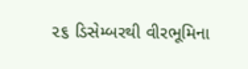૨૬ ડિસેમ્બરથી વીરભૂમિના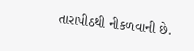તારાપીઠથી નીકળવાની છે.